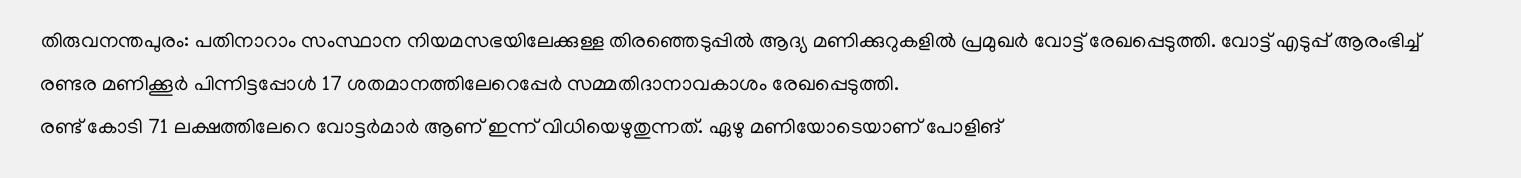തിരുവനന്തപുരം: പതിനാറാം സംസ്ഥാന നിയമസഭയിലേക്കുള്ള തിരഞ്ഞെടുപ്പിൽ ആദ്യ മണിക്കുറുകളിൽ പ്രമുഖർ വോട്ട് രേഖപ്പെടുത്തി. വോട്ട് എടുപ്പ് ആരംഭിച്ച് രണ്ടര മണിക്കൂർ പിന്നിട്ടപ്പോൾ 17 ശതമാനത്തിലേറെപ്പേർ സമ്മതിദാനാവകാശം രേഖപ്പെടുത്തി.
രണ്ട് കോടി 71 ലക്ഷത്തിലേറെ വോട്ടർമാർ ആണ് ഇന്ന് വിധിയെഴുതുന്നത്. ഏഴു മണിയോടെയാണ് പോളിങ്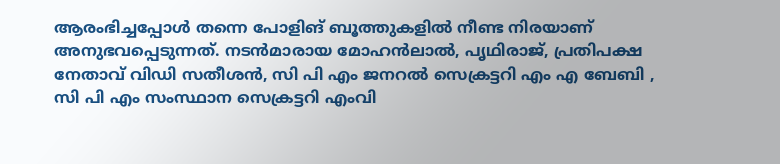ആരംഭിച്ചപ്പോൾ തന്നെ പോളിങ് ബൂത്തുകളിൽ നീണ്ട നിരയാണ് അനുഭവപ്പെടുന്നത്. നടൻമാരായ മോഹൻലാൽ, പൃഥിരാജ്, പ്രതിപക്ഷ നേതാവ് വിഡി സതീശൻ, സി പി എം ജനറൽ സെക്രട്ടറി എം എ ബേബി , സി പി എം സംസ്ഥാന സെക്രട്ടറി എംവി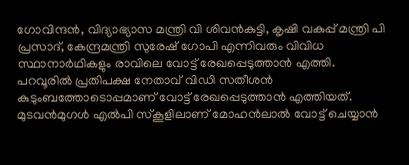ഗോവിന്ദൻ, വിദ്യാഭ്യാസ മന്ത്രി വി ശിവൻകുട്ടി, കൃഷി വകുപ്പ് മന്ത്രി പി പ്രസാദ്, കേന്ദ്രമന്ത്രി സുരേഷ് ഗോപി എന്നിവരും വിവിധ സ്ഥാനാർഥികളും രാവിലെ വോട്ട് രേഖപ്പെടുത്താൻ എത്തി.
പറവൂരിൽ പ്രതിപക്ഷ നേതാവ് വിഡി സതീശൻ കുടുംബത്തോടൊപ്പമാണ് വോട്ട് രേഖപ്പെടുത്താൻ എത്തിയത്. മുടവൻമുഗൾ എൽപി സ്കൂളിലാണ് മോഹൻലാൽ വോട്ട് ചെയ്യാൻ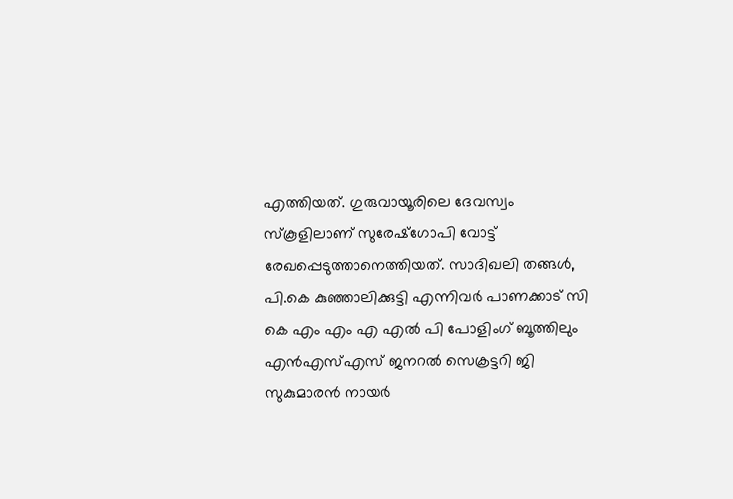എത്തിയത്. ഗുരുവായൂരിലെ ദേവസ്വം സ്കൂളിലാണ് സുരേഷ്ഗോപി വോട്ട് രേഖപ്പെടുത്താനെത്തിയത്. സാദിഖലി തങ്ങൾ, പി.കെ കുഞ്ഞാലിക്കുട്ടി എന്നിവർ പാണക്കാട് സി കെ എം എം എ എൽ പി പോളിംഗ് ബൂത്തിലും എൻഎസ്എസ് ജനറൽ സെക്രട്ടറി ജി സുകുമാരൻ നായർ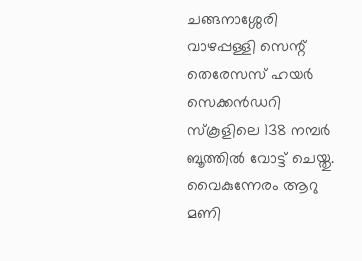ചങ്ങനാശ്ശേരി വാഴപ്പള്ളി സെന്റ് തെരേസസ് ഹയർ സെക്കൻഡറി സ്കൂളിലെ 138 നമ്പർ ബൂത്തിൽ വോട്ട് ചെയ്തു.
വൈകുന്നേരം ആറു മണി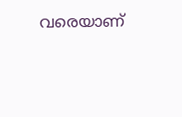വരെയാണ്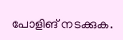പോളിങ് നടക്കുക.